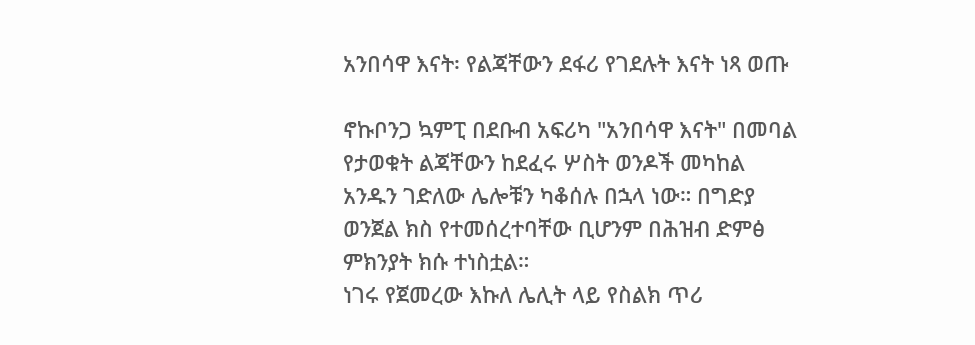አንበሳዋ እናት፡ የልጃቸውን ደፋሪ የገደሉት እናት ነጻ ወጡ

ኖኩቦንጋ ኳምፒ በደቡብ አፍሪካ "አንበሳዋ እናት" በመባል የታወቁት ልጃቸውን ከደፈሩ ሦስት ወንዶች መካከል አንዱን ገድለው ሌሎቹን ካቆሰሉ በኋላ ነው። በግድያ ወንጀል ክስ የተመሰረተባቸው ቢሆንም በሕዝብ ድምፅ ምክንያት ክሱ ተነስቷል።
ነገሩ የጀመረው እኩለ ሌሊት ላይ የስልክ ጥሪ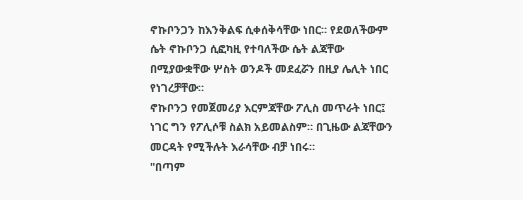ኖኩቦንጋን ከእንቅልፍ ሲቀሰቅሳቸው ነበር። የደወለችውም ሴት ኖኩቦንጋ ሲፎካዚ የተባለችው ሴት ልጃቸው በሚያውቋቸው ሦስት ወንዶች መደፈሯን በዚያ ሌሊት ነበር የነገረቻቸው።
ኖኩቦንጋ የመጀመሪያ እርምጃቸው ፖሊስ መጥራት ነበር፤ ነገር ግን የፖሊሶቹ ስልክ አይመልስም። በጊዜው ልጃቸውን መርዳት የሚችሉት እራሳቸው ብቻ ነበሩ።
"በጣም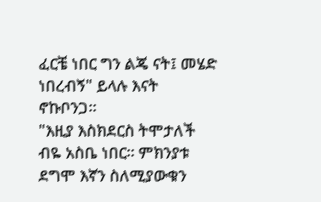ፈርቼ ነበር ግን ልጄ ናት፤ መሄድ ነበረብኝ" ይላሉ እናት ኖኩቦንጋ።
"እዚያ እስክደርስ ትሞታለች ብዬ አስቤ ነበር። ምክንያቱ ደግሞ እኛን ስለሚያውቁን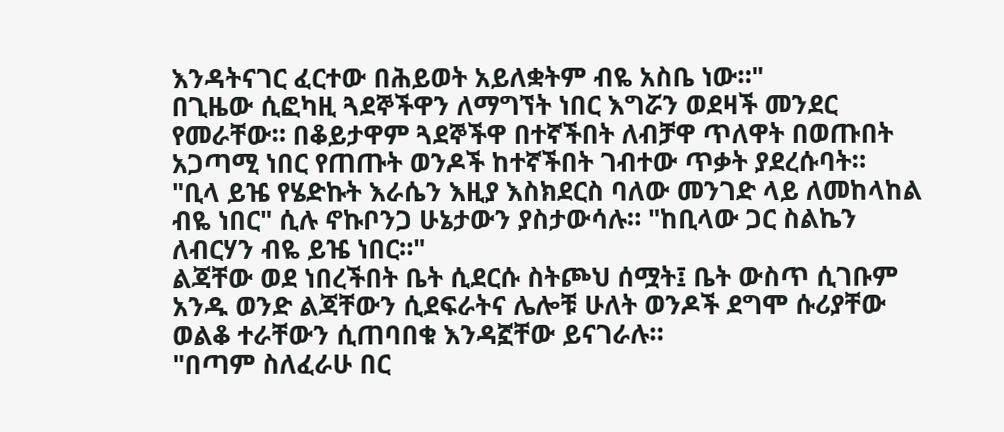እንዳትናገር ፈርተው በሕይወት አይለቋትም ብዬ አስቤ ነው።"
በጊዜው ሲፎካዚ ጓደኞችዋን ለማግኘት ነበር እግሯን ወደዛች መንደር የመራቸው። በቆይታዋም ጓደኞችዋ በተኛችበት ለብቻዋ ጥለዋት በወጡበት አጋጣሚ ነበር የጠጡት ወንዶች ከተኛችበት ገብተው ጥቃት ያደረሱባት።
"ቢላ ይዤ የሄድኩት እራሴን እዚያ እስክደርስ ባለው መንገድ ላይ ለመከላከል ብዬ ነበር" ሲሉ ኖኩቦንጋ ሁኔታውን ያስታውሳሉ። "ከቢላው ጋር ስልኬን ለብርሃን ብዬ ይዤ ነበር።"
ልጃቸው ወደ ነበረችበት ቤት ሲደርሱ ስትጮህ ሰሟት፤ ቤት ውስጥ ሲገቡም አንዱ ወንድ ልጃቸውን ሲደፍራትና ሌሎቹ ሁለት ወንዶች ደግሞ ሱሪያቸው ወልቆ ተራቸውን ሲጠባበቁ እንዳኟቸው ይናገራሉ።
"በጣም ስለፈራሁ በር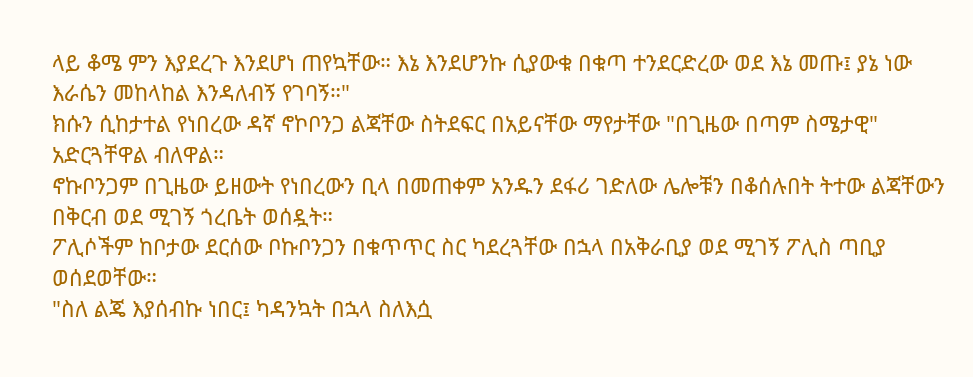ላይ ቆሜ ምን እያደረጉ እንደሆነ ጠየኳቸው። እኔ እንደሆንኩ ሲያውቁ በቁጣ ተንደርድረው ወደ እኔ መጡ፤ ያኔ ነው እራሴን መከላከል እንዳለብኝ የገባኝ።"
ክሱን ሲከታተል የነበረው ዳኛ ኖኮቦንጋ ልጃቸው ስትደፍር በአይናቸው ማየታቸው "በጊዜው በጣም ስሜታዊ" አድርጓቸዋል ብለዋል።
ኖኩቦንጋም በጊዜው ይዘውት የነበረውን ቢላ በመጠቀም አንዱን ደፋሪ ገድለው ሌሎቹን በቆሰሉበት ትተው ልጃቸውን በቅርብ ወደ ሚገኝ ጎረቤት ወሰዷት።
ፖሊሶችም ከቦታው ደርሰው ቦኩቦንጋን በቁጥጥር ስር ካደረጓቸው በኋላ በአቅራቢያ ወደ ሚገኝ ፖሊስ ጣቢያ ወሰደወቸው።
"ስለ ልጄ እያሰብኩ ነበር፤ ካዳንኳት በኋላ ስለእሷ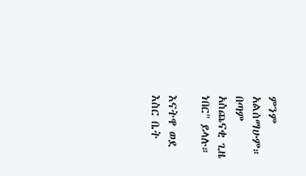ምንም አልሰማሁም። በጣም አስጨናቂ ጊዜ ነበር" ይላሉ።

እናትዋ ወደ እስር ቤት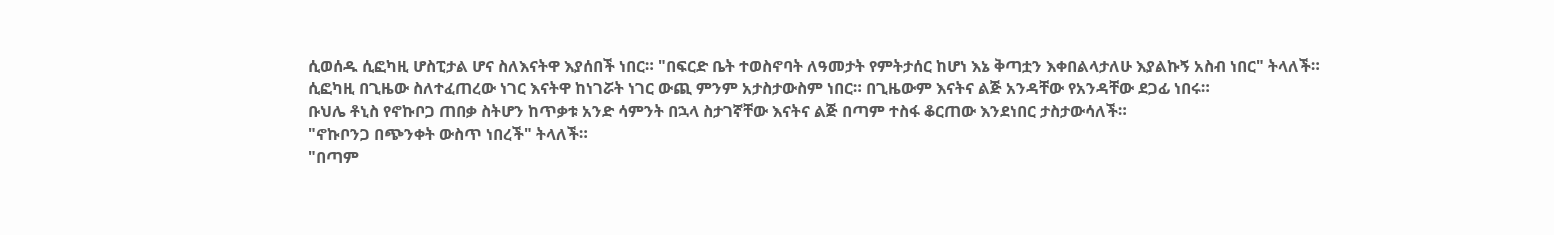ሲወሰዱ ሲፎካዚ ሆስፒታል ሆና ስለእናትዋ እያሰበች ነበር። "በፍርድ ቤት ተወስኖባት ለዓመታት የምትታሰር ከሆነ እኔ ቅጣቷን እቀበልላታለሁ እያልኩኝ አስብ ነበር" ትላለች።
ሲፎካዚ በጊዜው ስለተፈጠረው ነገር እናትዋ ከነገሯት ነገር ውጪ ምንም አታስታውስም ነበር። በጊዜውም እናትና ልጅ አንዳቸው የአንዳቸው ደጋፊ ነበሩ።
ቡህሌ ቶኒስ የኖኩቦጋ ጠበቃ ስትሆን ከጥቃቱ አንድ ሳምንት በኋላ ስታገኛቸው እናትና ልጅ በጣም ተስፋ ቆርጠው እንደነበር ታስታውሳለች።
"ኖኩቦንጋ በጭንቀት ውስጥ ነበረች" ትላለች።
"በጣም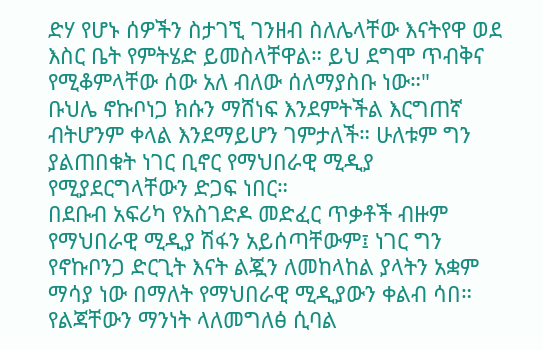ድሃ የሆኑ ሰዎችን ስታገኚ ገንዘብ ስለሌላቸው እናትየዋ ወደ እስር ቤት የምትሄድ ይመስላቸዋል። ይህ ደግሞ ጥብቅና የሚቆምላቸው ሰው አለ ብለው ሰለማያስቡ ነው።"
ቡህሌ ኖኩቦነጋ ክሱን ማሸነፍ እንደምትችል እርግጠኛ ብትሆንም ቀላል እንደማይሆን ገምታለች። ሁለቱም ግን ያልጠበቁት ነገር ቢኖር የማህበራዊ ሚዲያ የሚያደርግላቸውን ድጋፍ ነበር።
በደቡብ አፍሪካ የአስገድዶ መድፈር ጥቃቶች ብዙም የማህበራዊ ሚዲያ ሽፋን አይሰጣቸውም፤ ነገር ግን የኖኩቦንጋ ድርጊት እናት ልጇን ለመከላከል ያላትን አቋም ማሳያ ነው በማለት የማህበራዊ ሚዲያውን ቀልብ ሳበ።
የልጃቸውን ማንነት ላለመግለፅ ሲባል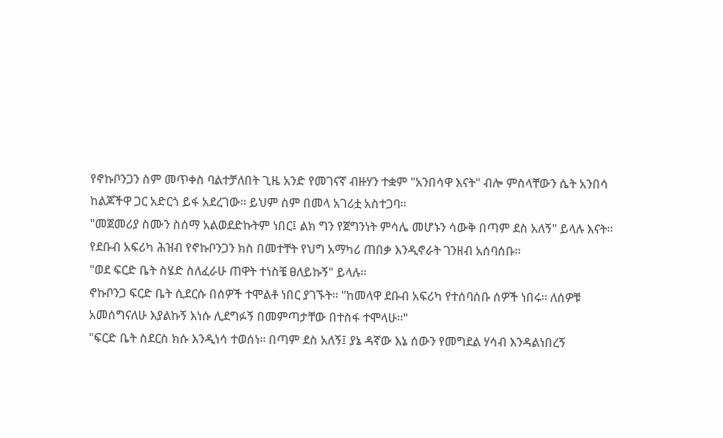የኖኩቦንጋን ስም መጥቀስ ባልተቻለበት ጊዜ አንድ የመገናኛ ብዙሃን ተቋም "አንበሳዋ እናት" ብሎ ምስላቸውን ሴት አንበሳ ከልጆችዋ ጋር አድርጎ ይፋ አደረገው። ይህም ስም በመላ አገሪቷ አስተጋባ።
"መጀመሪያ ስሙን ስሰማ አልወደድኩትም ነበር፤ ልክ ግን የጀግንነት ምሳሌ መሆኑን ሳውቅ በጣም ደስ አለኝ" ይላሉ እናት።
የደቡብ አፍሪካ ሕዝብ የኖኩቦንጋን ክስ በመተቸት የህግ አማካሪ ጠበቃ እንዲኖራት ገንዘብ አሰባሰቡ።
"ወደ ፍርድ ቤት ስሄድ ስለፈራሁ ጠዋት ተነስቼ ፀለይኩኝ" ይላሉ።
ኖኩቦንጋ ፍርድ ቤት ሲደርሱ በሰዎች ተሞልቶ ነበር ያገኙት። "ከመላዋ ደቡብ አፍሪካ የተሰባሰቡ ሰዎች ነበሩ። ለሰዎቹ አመሰግናለሁ እያልኩኝ እነሱ ሊደግፉኝ በመምጣታቸው በተስፋ ተሞላሁ።"
"ፍርድ ቤት ስደርስ ክሱ እንዲነሳ ተወሰነ። በጣም ደስ አለኝ፤ ያኔ ዳኛው እኔ ሰውን የመግደል ሃሳብ እንዳልነበረኝ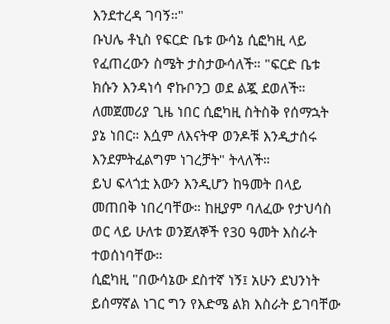እንደተረዳ ገባኝ።"
ቡህሌ ቶኒስ የፍርድ ቤቱ ውሳኔ ሲፎካዚ ላይ የፈጠረውን ስሜት ታስታውሳለች። "ፍርድ ቤቱ ክሱን እንዳነሳ ኖኩቦንጋ ወደ ልጇ ደወለች። ለመጀመሪያ ጊዜ ነበር ሲፎካዚ ስትስቅ የሰማኋት ያኔ ነበር። እሷም ለእናትዋ ወንዶቹ እንዲታሰሩ እንደምትፈልግም ነገረቻት" ትላለች።
ይህ ፍላጎቷ እውን እንዲሆን ከዓመት በላይ መጠበቅ ነበረባቸው። ከዚያም ባለፈው የታህሳስ ወር ላይ ሁለቱ ወንጀለኞች የ30 ዓመት እስራት ተወሰነባቸው።
ሲፎካዚ "በውሳኔው ደስተኛ ነኝ፤ አሁን ደህንነት ይሰማኛል ነገር ግን የእድሜ ልክ እስራት ይገባቸው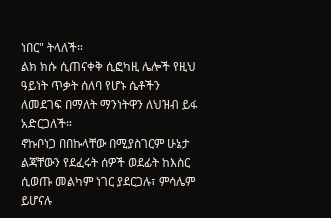ነበር" ትላለች።
ልክ ክሱ ሲጠናቀቅ ሲፎካዚ ሌሎች የዚህ ዓይነት ጥቃት ሰለባ የሆኑ ሴቶችን ለመደገፍ በማለት ማንነትዋን ለህዝብ ይፋ አድርጋለች።
ኖኩቦነጋ በበኩላቸው በሚያስገርም ሁኔታ ልጃቸውን የደፈሩት ሰዎች ወደፊት ከእስር ሲወጡ መልካም ነገር ያደርጋሉ፣ ምሳሌም ይሆናሉ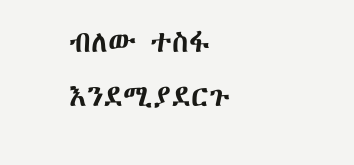ብለው ተስፋ እንደሚያደርጉ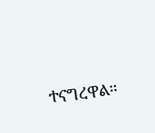ተናግረዋል።